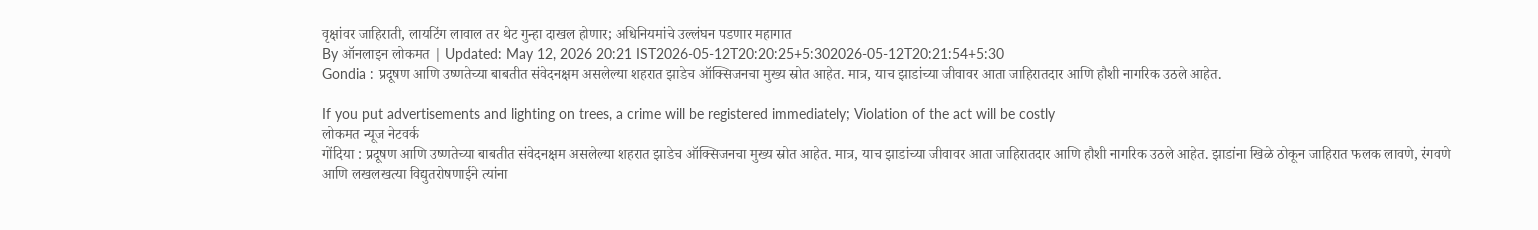वृक्षांवर जाहिराती, लायटिंग लावाल तर थेट गुन्हा दाखल होणार; अधिनियमांचे उल्लंघन पडणार महागात
By ऑनलाइन लोकमत | Updated: May 12, 2026 20:21 IST2026-05-12T20:20:25+5:302026-05-12T20:21:54+5:30
Gondia : प्रदूषण आणि उष्णतेच्या बाबतीत संवेदनक्षम असलेल्या शहरात झाडेच ऑक्सिजनचा मुख्य स्रोत आहेत. मात्र, याच झाडांच्या जीवावर आता जाहिरातदार आणि हौशी नागरिक उठले आहेत.

If you put advertisements and lighting on trees, a crime will be registered immediately; Violation of the act will be costly
लोकमत न्यूज नेटवर्क
गोंदिया : प्रदूषण आणि उष्णतेच्या बाबतीत संवेदनक्षम असलेल्या शहरात झाडेच ऑक्सिजनचा मुख्य स्रोत आहेत. मात्र, याच झाडांच्या जीवावर आता जाहिरातदार आणि हौशी नागरिक उठले आहेत. झाडांना खिळे ठोकून जाहिरात फलक लावणे, रंगवणे आणि लखलखत्या विद्युतरोषणाईने त्यांना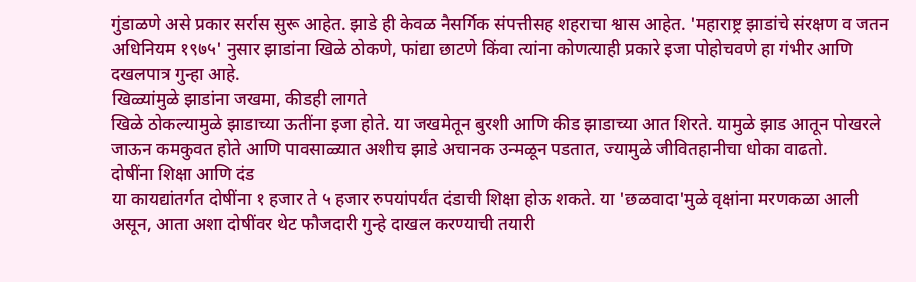गुंडाळणे असे प्रकार सर्रास सुरू आहेत. झाडे ही केवळ नैसर्गिक संपत्तीसह शहराचा श्वास आहेत. 'महाराष्ट्र झाडांचे संरक्षण व जतन अधिनियम १९७५' नुसार झाडांना खिळे ठोकणे, फांद्या छाटणे किंवा त्यांना कोणत्याही प्रकारे इजा पोहोचवणे हा गंभीर आणि दखलपात्र गुन्हा आहे.
खिळ्यांमुळे झाडांना जखमा, कीडही लागते
खिळे ठोकल्यामुळे झाडाच्या ऊतींना इजा होते. या जखमेतून बुरशी आणि कीड झाडाच्या आत शिरते. यामुळे झाड आतून पोखरले जाऊन कमकुवत होते आणि पावसाळ्यात अशीच झाडे अचानक उन्मळून पडतात, ज्यामुळे जीवितहानीचा धोका वाढतो.
दोषींना शिक्षा आणि दंड
या कायद्यांतर्गत दोषींना १ हजार ते ५ हजार रुपयांपर्यंत दंडाची शिक्षा होऊ शकते. या 'छळवादा'मुळे वृक्षांना मरणकळा आली असून, आता अशा दोषींवर थेट फौजदारी गुन्हे दाखल करण्याची तयारी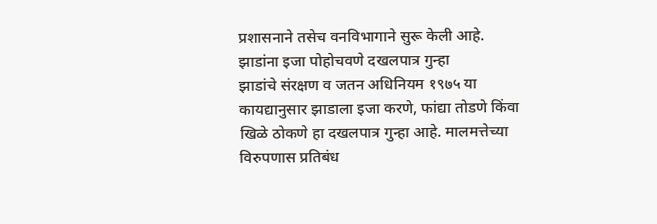प्रशासनाने तसेच वनविभागाने सुरू केली आहे.
झाडांना इजा पोहोचवणे दखलपात्र गुन्हा
झाडांचे संरक्षण व जतन अधिनियम १९७५ या कायद्यानुसार झाडाला इजा करणे, फांद्या तोडणे किंवा खिळे ठोकणे हा दखलपात्र गुन्हा आहे. मालमत्तेच्या विरुपणास प्रतिबंध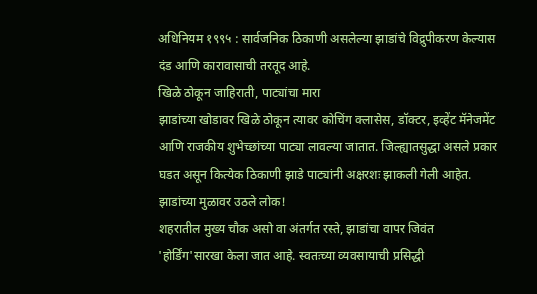अधिनियम १९९५ : सार्वजनिक ठिकाणी असलेल्या झाडांचे विद्रुपीकरण केल्यास दंड आणि कारावासाची तरतूद आहे.
खिळे ठोकून जाहिराती, पाट्यांचा मारा
झाडांच्या खोडावर खिळे ठोकून त्यावर कोचिंग क्लासेस, डॉक्टर, इव्हेंट मॅनेजमेंट आणि राजकीय शुभेच्छांच्या पाट्या लावल्या जातात. जिल्ह्यातसुद्धा असले प्रकार घडत असून कित्येक ठिकाणी झाडे पाट्यांनी अक्षरशः झाकली गेली आहेत.
झाडांच्या मुळावर उठले लोक!
शहरातील मुख्य चौक असो वा अंतर्गत रस्ते, झाडांचा वापर जिवंत 'होर्डिंग'सारखा केला जात आहे. स्वतःच्या व्यवसायाची प्रसिद्धी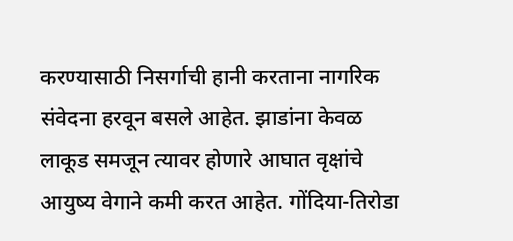करण्यासाठी निसर्गाची हानी करताना नागरिक संवेदना हरवून बसले आहेत. झाडांना केवळ लाकूड समजून त्यावर होणारे आघात वृक्षांचे आयुष्य वेगाने कमी करत आहेत. गोंदिया-तिरोडा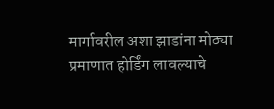मार्गावरील अशा झाडांना मोठ्या प्रमाणात होर्डिंग लावल्याचे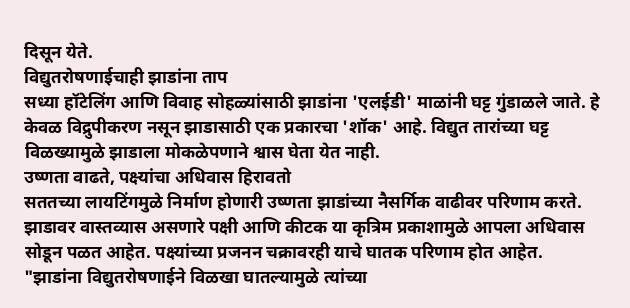दिसून येते.
विद्युतरोषणाईचाही झाडांना ताप
सध्या हॉटेलिंग आणि विवाह सोहळ्यांसाठी झाडांना 'एलईडी' माळांनी घट्ट गुंडाळले जाते. हे केवळ विद्रुपीकरण नसून झाडासाठी एक प्रकारचा 'शॉक' आहे. विद्युत तारांच्या घट्ट विळख्यामुळे झाडाला मोकळेपणाने श्वास घेता येत नाही.
उष्णता वाढते, पक्ष्यांचा अधिवास हिरावतो
सततच्या लायटिंगमुळे निर्माण होणारी उष्णता झाडांच्या नैसर्गिक वाढीवर परिणाम करते. झाडावर वास्तव्यास असणारे पक्षी आणि कीटक या कृत्रिम प्रकाशामुळे आपला अधिवास सोडून पळत आहेत. पक्ष्यांच्या प्रजनन चक्रावरही याचे घातक परिणाम होत आहेत.
"झाडांना विद्युतरोषणाईने विळखा घातल्यामुळे त्यांच्या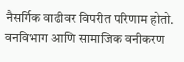नैसर्गिक वाढीवर विपरीत परिणाम होतो. वनविभाग आणि सामाजिक वनीकरण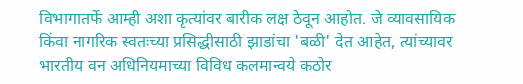विभागातर्फे आम्ही अशा कृत्यांवर बारीक लक्ष ठेवून आहोत. जे व्यावसायिक किंवा नागरिक स्वतःच्या प्रसिद्धीसाठी झाडांचा 'बळी' देत आहेत, त्यांच्यावर भारतीय वन अधिनियमाच्या विविध कलमान्वये कठोर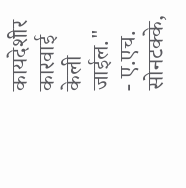कायदेशीर कारवाई केली जाईल."
- ए.एच. सोनटक्के,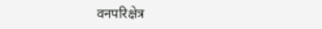वनपरिक्षेत्र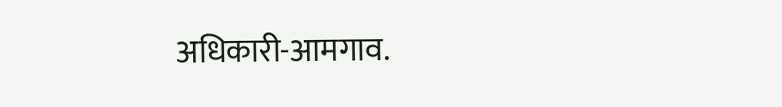अधिकारी-आमगाव.